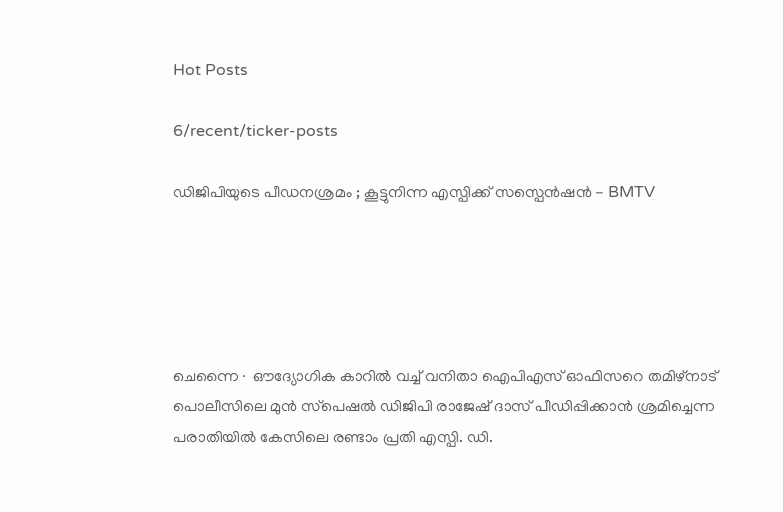Hot Posts

6/recent/ticker-posts

ഡിജിപിയുടെ പീഡനശ്രമം ; കൂട്ടുനിന്ന എസ്പിക്ക് സസ്പെൻഷൻ - BMTV





ചെന്നൈ∙ ഔദ്യോഗിക കാറില്‍ വച്ച് വനിതാ ഐപിഎസ് ഓഫിസറെ തമിഴ്നാട് പൊലീസിലെ മുന്‍ സ്‌പെഷല്‍ ഡിജിപി രാജേഷ് ദാസ് പീഡിപ്പിക്കാന്‍ ശ്രമിച്ചെന്ന പരാതിയില്‍ കേസിലെ രണ്ടാം പ്രതി എസ്പി. ഡി.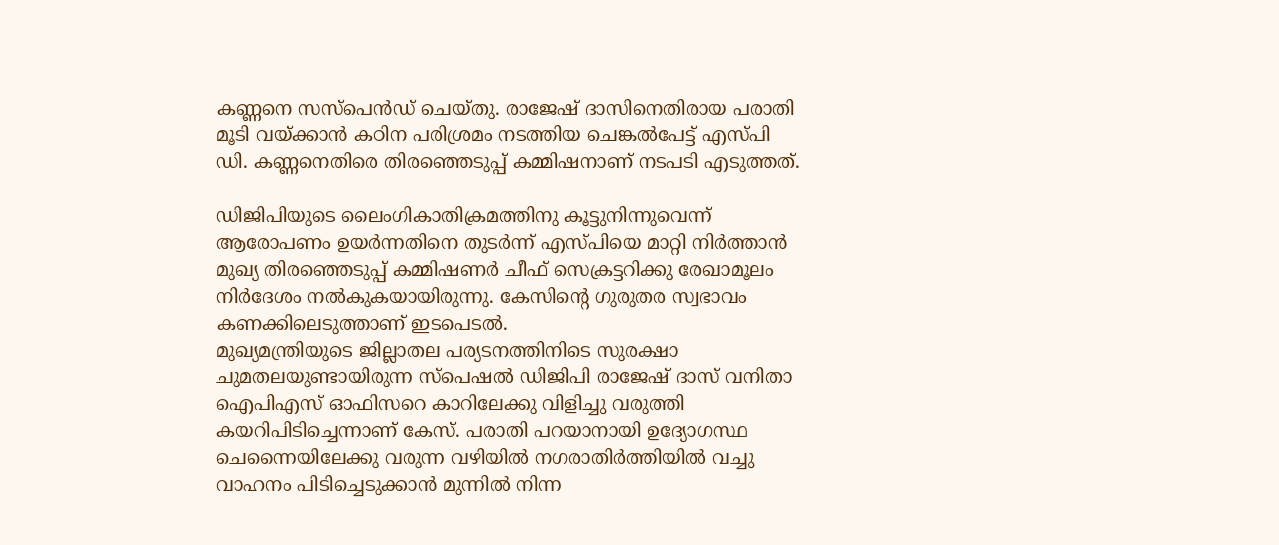കണ്ണനെ സസ്പെന്‍ഡ് ചെയ്തു. രാജേഷ് ദാസിനെതിരായ പരാതി മൂടി വയ്ക്കാൻ കഠിന പരിശ്രമം നടത്തിയ ചെങ്കല്‍പേട്ട് എസ്പി ഡി. കണ്ണനെതിരെ തിരഞ്ഞെടുപ്പ് കമ്മിഷനാണ് നടപടി എടുത്തത്.

ഡിജിപിയുടെ ലൈംഗികാതിക്രമത്തിനു കൂട്ടുനിന്നുവെന്ന് ആരോപണം ഉയർന്നതിനെ തുടർന്ന് എസ്പിയെ മാറ്റി നിര്‍ത്താന്‍ മുഖ്യ തിരഞ്ഞെടുപ്പ് കമ്മിഷണര്‍ ചീഫ് സെക്രട്ടറിക്കു രേഖാമൂലം നിര്‍ദേശം നല്‍കുകയായിരുന്നു. കേസിന്റെ ഗുരുതര സ്വഭാവം കണക്കിലെടുത്താണ് ഇടപെടൽ.
മുഖ്യമന്ത്രിയുടെ ജില്ലാതല പര്യടനത്തിനിടെ സുരക്ഷാ ചുമതലയുണ്ടായിരുന്ന സ്പെഷല്‍ ഡിജിപി രാജേഷ് ദാസ് വനിതാ ഐപിഎസ് ഓഫിസറെ കാറിലേക്കു വിളിച്ചു വരുത്തി കയറിപിടിച്ചെന്നാണ് കേസ്. പരാതി പറയാനായി ഉദ്യോഗസ്ഥ ചെന്നൈയിലേക്കു വരുന്ന വഴിയില്‍ നഗരാതിര്‍ത്തിയില്‍ വച്ചു വാഹനം പിടിച്ചെടുക്കാന്‍ മുന്നില്‍ നിന്ന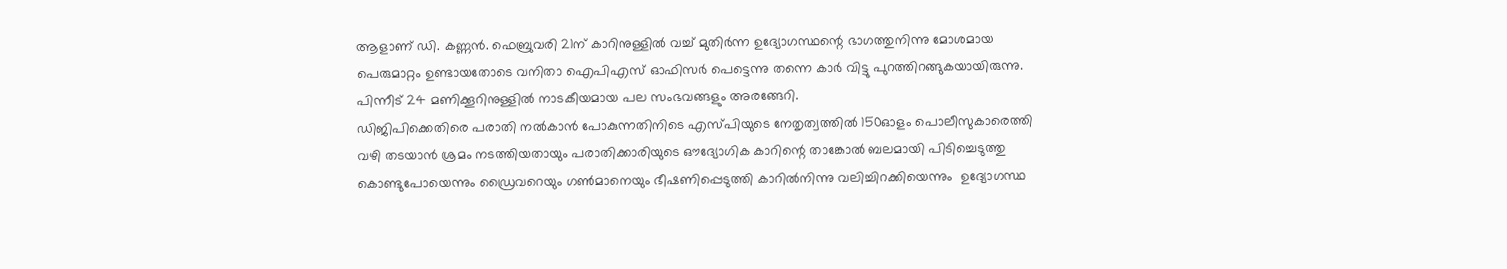ആളാണ് ഡി. കണ്ണന്‍. ഫെബ്രുവരി 21ന് കാറിനുള്ളില്‍ വച്ച് മുതിര്‍ന്ന ഉദ്യോഗസ്ഥന്റെ ഭാഗത്തുനിന്നു മോശമായ പെരുമാറ്റം ഉണ്ടായതോടെ വനിതാ ഐപിഎസ് ഓഫിസര്‍ പെട്ടെന്നു തന്നെ കാര്‍ വിട്ടു പുറത്തിറങ്ങുകയായിരുന്നു. പിന്നീട് 24 മണിക്കൂറിനുള്ളില്‍ നാടകീയമായ പല സംഭവങ്ങളും അരങ്ങേറി.
ഡിജിപിക്കെതിരെ പരാതി നല്‍കാന്‍ പോകുന്നതിനിടെ എസ്പിയുടെ നേതൃത്വത്തില്‍ 150ഓളം പൊലീസുകാരെത്തി വഴി തടയാന്‍ ശ്രമം നടത്തിയതായും പരാതിക്കാരിയുടെ ഔദ്യോഗിക കാറിന്റെ താങ്കോൽ ബലമായി പിടിച്ചെടുത്തു കൊണ്ടുപോയെന്നും ഡ്രൈവറെയും ഗണ്‍മാനെയും ഭീഷണിപ്പെടുത്തി കാറില്‍നിന്നു വലിച്ചിറക്കിയെന്നും  ഉദ്യോഗസ്ഥ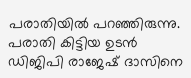പരാതിയില്‍ പറഞ്ഞിരുന്നു. പരാതി കിട്ടിയ ഉടന്‍  ഡിജിപി രാജേഷ് ദാസിനെ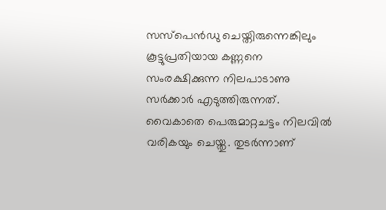സസ്പെന്‍ഡു ചെയ്തിരുന്നെങ്കിലും കൂട്ടുപ്രതിയായ കണ്ണനെ സംരക്ഷിക്കുന്ന നിലപാടാണു സര്‍ക്കാര്‍ എടുത്തിരുന്നത്.
വൈകാതെ പെരുമാറ്റചട്ടം നിലവില്‍ വരികയും ചെയ്തു. തുടര്‍ന്നാണ്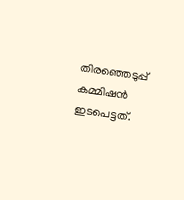തിരഞ്ഞെടുപ്പ് കമ്മിഷന്‍ ഇടപെട്ടത്.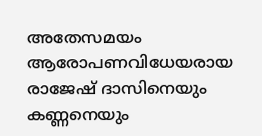അതേസമയം ആരോപണവിധേയരായ രാജേഷ് ദാസിനെയും കണ്ണനെയും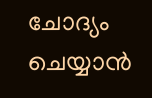ചോദ്യം ചെയ്യാന്‍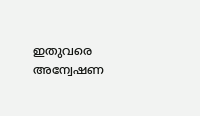ഇതുവരെ അന്വേഷണ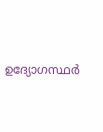ഉദ്യോഗസ്ഥര്‍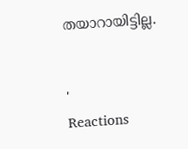തയാറായിട്ടില്ല.


'
Reactions